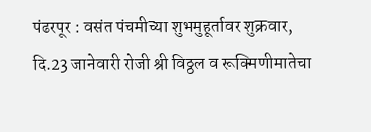पंढरपूर : वसंत पंचमीच्या शुभमुहूर्तावर शुक्रवार, दि.23 जानेवारी रोजी श्री विठ्ठल व रूक्मिणीमातेचा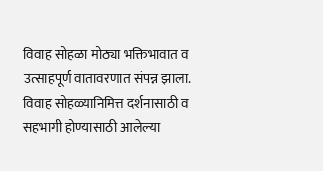विवाह सोहळा मोठ्या भक्तिभावात व उत्साहपूर्ण वातावरणात संपन्न झाला. विवाह सोहळ्यानिमित्त दर्शनासाठी व सहभागी होण्यासाठी आलेल्या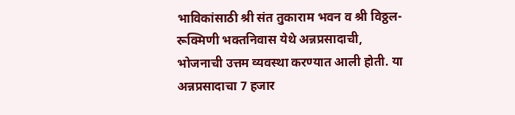भाविकांसाठी श्री संत तुकाराम भवन व श्री विठ्ठल-रूक्मिणी भक्तनिवास येथे अन्नप्रसादाची, भोजनाची उत्तम व्यवस्था करण्यात आली होती. या अन्नप्रसादाचा 7 हजार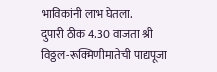भाविकांनी लाभ घेतला.
दुपारी ठीक 4.30 वाजता श्री विठ्ठल-रूक्मिणीमातेची पाद्यपूजा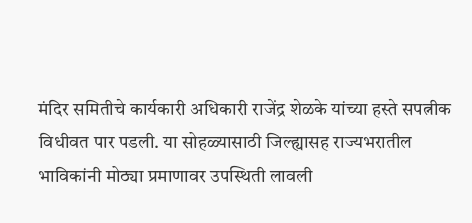मंदिर समितीचे कार्यकारी अधिकारी राजेंद्र शेळके यांच्या हस्ते सपत्नीक विधीवत पार पडली. या सोहळ्यासाठी जिल्ह्यासह राज्यभरातील भाविकांनी मोठ्या प्रमाणावर उपस्थिती लावली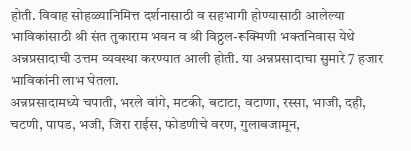होती. विवाह सोहळ्यानिमित्त दर्शनासाठी व सहभागी होण्यासाठी आलेल्या भाविकांसाठी श्री संत तुकाराम भवन व श्री विठ्ठल-रूक्मिणी भक्तनिवास येथे अन्नप्रसादाची उत्तम व्यवस्था करण्यात आली होती. या अन्नप्रसादाचा सुमारे 7 हजार भाविकांनी लाभ घेतला.
अन्नप्रसादामध्ये चपाती, भरले वांगे, मटकी, बटाटा, वटाणा, रस्सा, भाजी, दही, चटणी, पापड, भजी, जिरा राईस, फोडणीचे वरण, गुलाबजामून,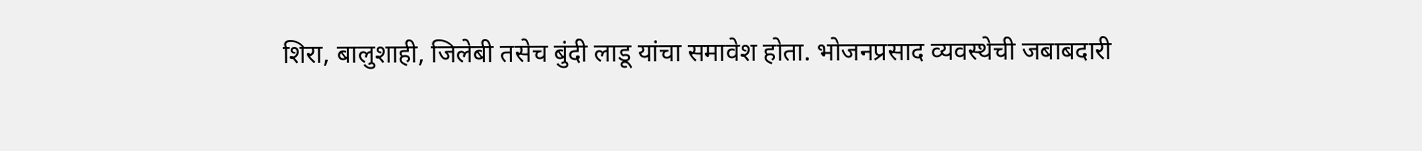शिरा, बालुशाही, जिलेबी तसेच बुंदी लाडू यांचा समावेश होता. भोजनप्रसाद व्यवस्थेची जबाबदारी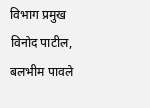विभाग प्रमुख विनोद पाटील, बलभीम पावले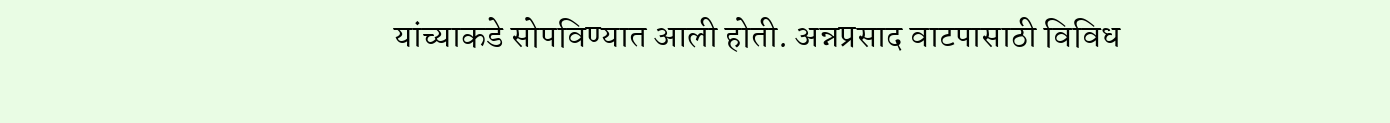यांच्याकडे सोपविण्यात आली होती. अन्नप्रसाद वाटपासाठी विविध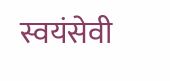स्वयंसेवी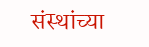संस्थांच्या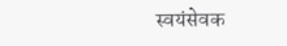स्वयंसेवक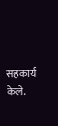सहकार्य केले.